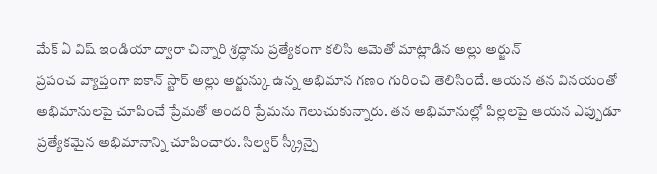మేక్ ఏ విష్ ఇండియా ద్వారా చిన్నారి శ్రద్ధాను ప్రత్యేకంగా కలిసి ఆమెతో మాట్లాడిన అల్లు అర్జున్
ప్రపంచ వ్యాప్తంగా ఐకాన్ స్టార్ అల్లు అర్జున్కు ఉన్న అభిమాన గణం గురించి తెలిసిందే. ఆయన తన వినయంతో అభిమానులపై చూపించే ప్రేమతో అందరి ప్రేమను గెలుచుకున్నారు. తన అభిమానుల్లో పిల్లలపై ఆయన ఎప్పుడూ ప్రత్యేకమైన అభిమానాన్ని చూపించారు. సిల్వర్ స్క్రీన్పై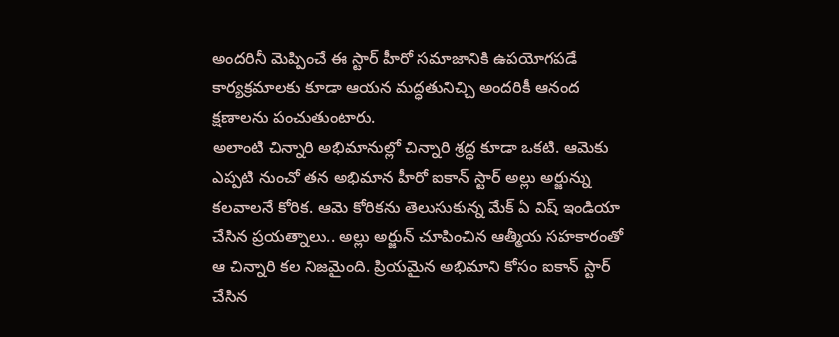అందరినీ మెప్పించే ఈ స్టార్ హీరో సమాజానికి ఉపయోగపడే కార్యక్రమాలకు కూడా ఆయన మద్ధతునిచ్చి అందరికీ ఆనంద క్షణాలను పంచుతుంటారు.
అలాంటి చిన్నారి అభిమానుల్లో చిన్నారి శ్రద్ధ కూడా ఒకటి. ఆమెకు ఎప్పటి నుంచో తన అభిమాన హీరో ఐకాన్ స్టార్ అల్లు అర్జున్ను కలవాలనే కోరిక. ఆమె కోరికను తెలుసుకున్న మేక్ ఏ విష్ ఇండియా చేసిన ప్రయత్నాలు.. అల్లు అర్జున్ చూపించిన ఆత్మీయ సహకారంతో ఆ చిన్నారి కల నిజమైంది. ప్రియమైన అభిమాని కోసం ఐకాన్ స్టార్ చేసిన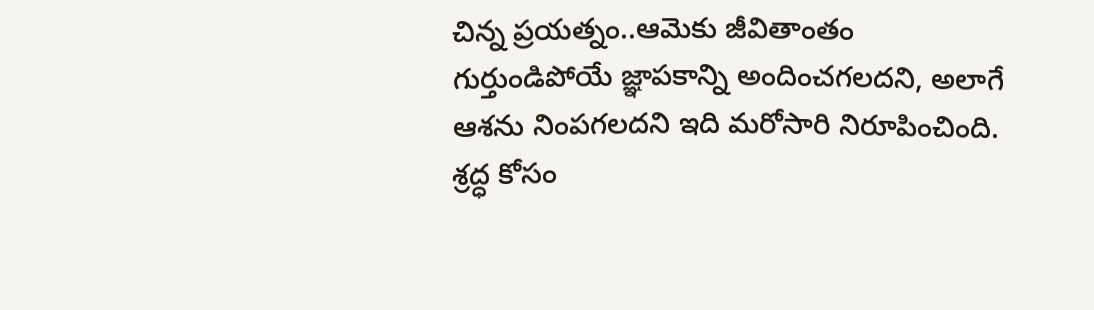చిన్న ప్రయత్నం..ఆమెకు జీవితాంతం గుర్తుండిపోయే జ్ఞాపకాన్ని అందించగలదని, అలాగే ఆశను నింపగలదని ఇది మరోసారి నిరూపించింది.
శ్రద్ధ కోసం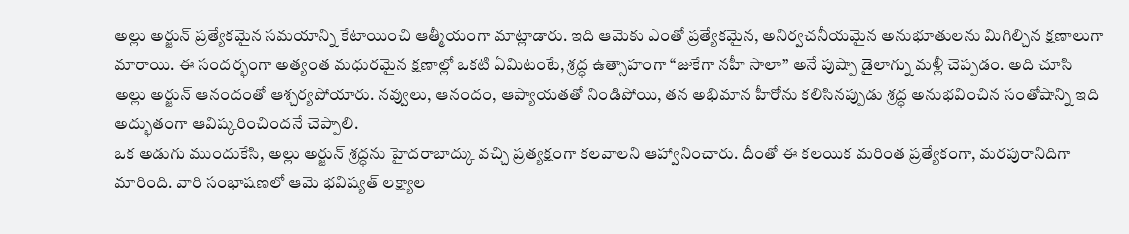అల్లు అర్జున్ ప్రత్యేకమైన సమయాన్ని కేటాయించి ఆత్మీయంగా మాట్లాడారు. ఇది ఆమెకు ఎంతో ప్రత్యేకమైన, అనిర్వచనీయమైన అనుభూతులను మిగిల్చిన క్షణాలుగా మారాయి. ఈ సందర్భంగా అత్యంత మధురమైన క్షణాల్లో ఒకటి ఏమిటంటే, శ్రద్ధ ఉత్సాహంగా “జుకేగా నహీ సాలా” అనే పుష్పా డైలాగ్ను మళ్లీ చెప్పడం. అది చూసి అల్లు అర్జున్ ఆనందంతో ఆశ్చర్యపోయారు. నవ్వులు, ఆనందం, ఆప్యాయతతో నిండిపోయి, తన అభిమాన హీరోను కలిసినప్పుడు శ్రద్ధ అనుభవించిన సంతోషాన్ని ఇది అద్భుతంగా ఆవిష్కరించిందనే చెప్పాలి.
ఒక అడుగు ముందుకేసి, అల్లు అర్జున్ శ్రద్ధను హైదరాబాద్కు వచ్చి ప్రత్యక్షంగా కలవాలని ఆహ్వానించారు. దీంతో ఈ కలయిక మరింత ప్రత్యేకంగా, మరపురానిదిగా మారింది. వారి సంభాషణలో ఆమె భవిష్యత్ లక్ష్యాల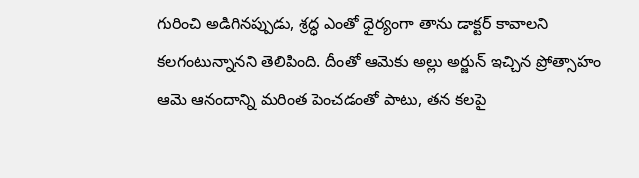గురించి అడిగినప్పుడు, శ్రద్ధ ఎంతో ధైర్యంగా తాను డాక్టర్ కావాలని కలగంటున్నానని తెలిపింది. దీంతో ఆమెకు అల్లు అర్జున్ ఇచ్చిన ప్రోత్సాహం ఆమె ఆనందాన్ని మరింత పెంచడంతో పాటు, తన కలపై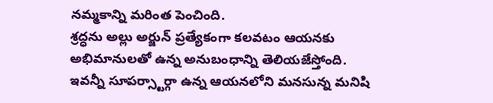నమ్మకాన్ని మరింత పెంచింది.
శ్రద్ధను అల్లు అర్జున్ ప్రత్యేకంగా కలవటం ఆయనకు అభిమానులతో ఉన్న అనుబంధాన్ని తెలియజేస్తోంది. ఇవన్నీ సూపర్స్టార్గా ఉన్న ఆయనలోని మనసున్న మనిషి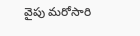వైపు మరోసారి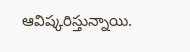ఆవిష్కరిస్తున్నాయి.